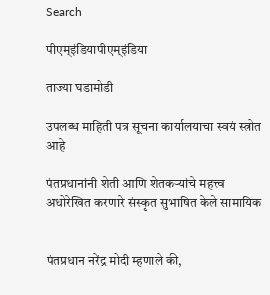Search

पीएम्इंडियापीएम्इंडिया

ताज्या घडामोडी

उपलब्ध माहिती पत्र सूचना कार्यालयाचा स्वयं स्त्रोत आहे

पंतप्रधानांनी शेती आणि शेतकऱ्यांचे महत्त्व अधोरेखित करणारे संस्कृत सुभाषित केले सामायिक


पंतप्रधान नरेंद्र मोदी म्हणाले की,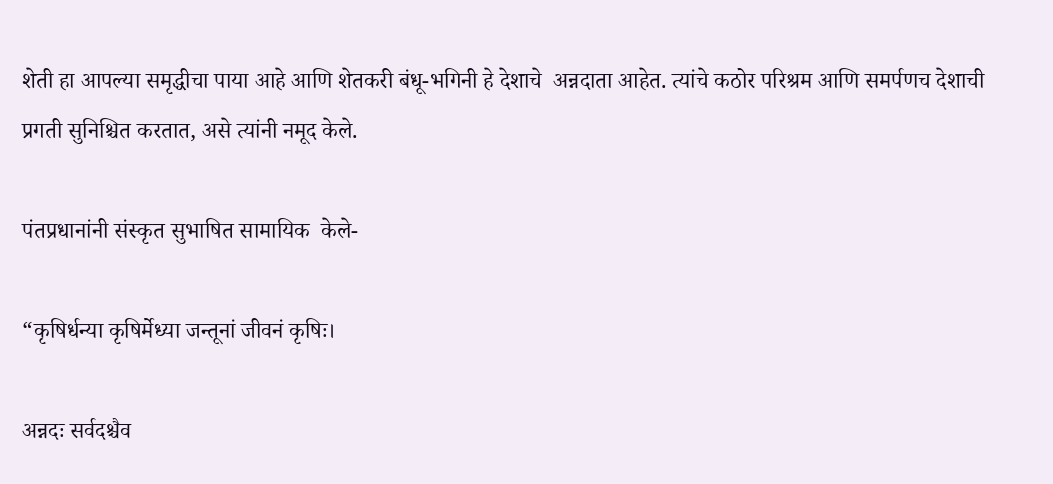शेती हा आपल्या समृद्धीचा पाया आहे आणि शेतकरी बंधू-भगिनी हे देशाचे  अन्नदाता आहेत. त्यांचे कठोर परिश्रम आणि समर्पणच देशाची प्रगती सुनिश्चित करतात, असे त्यांनी नमूद केले.

पंतप्रधानांनी संस्कृत सुभाषित सामायिक  केले-

“कृषिर्धन्या कृषिर्मेध्या जन्तूनां जीवनं कृषिः।

अन्नदः सर्वदश्चैव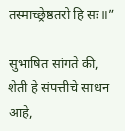तस्माच्छ्रेष्ठतरो हि सः॥”

सुभाषित सांगते की, शेती हे संपत्तीचे साधन आहे,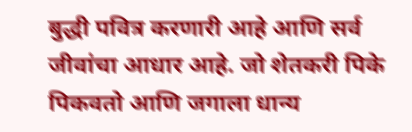बुद्धी पवित्र करणारी आहे आणि सर्व जीवांचा आधार आहे. जो शेतकरी पिके पिकवतो आणि जगाला धान्य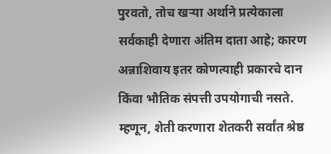पुरवतो, तोच खऱ्या अर्थाने प्रत्येकाला सर्वकाही देणारा अंतिम दाता आहे; कारण अन्नाशिवाय इतर कोणत्याही प्रकारचे दान किंवा भौतिक संपत्ती उपयोगाची नसते. म्हणून, शेती करणारा शेतकरी सर्वांत श्रेष्ठ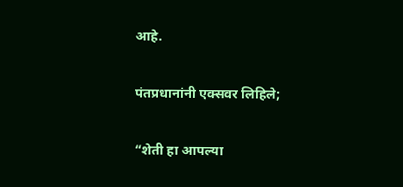आहे.

पंतप्रधानांनी एक्सवर लिहिले;

“शेती हा आपल्या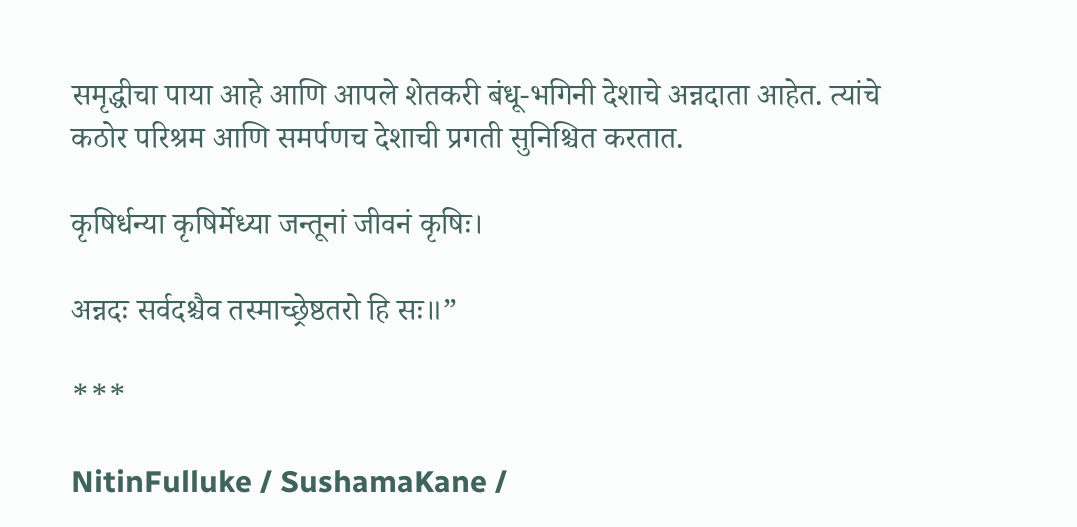समृद्धीचा पाया आहे आणि आपले शेतकरी बंधू-भगिनी देशाचे अन्नदाता आहेत. त्यांचे कठोर परिश्रम आणि समर्पणच देशाची प्रगती सुनिश्चित करतात.

कृषिर्धन्या कृषिर्मेध्या जन्तूनां जीवनं कृषिः।

अन्नदः सर्वदश्चैव तस्माच्छ्रेष्ठतरो हि सः॥”

***

NitinFulluke / SushamaKane /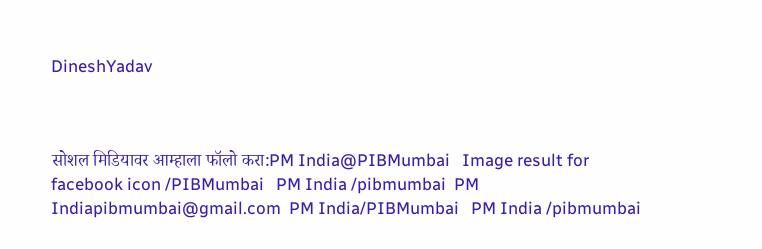DineshYadav



सोशल मिडियावर आम्हाला फॉलो करा:PM India@PIBMumbai   Image result for facebook icon /PIBMumbai   PM India /pibmumbai  PM Indiapibmumbai@gmail.com  PM India/PIBMumbai   PM India /pibmumbai